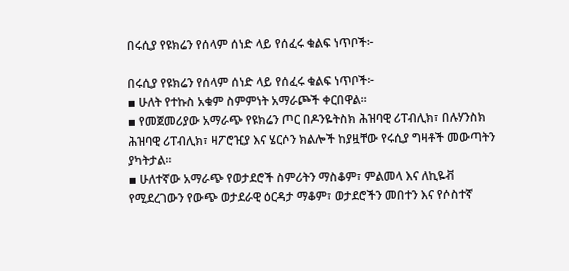በሩሲያ የዩክሬን የሰላም ሰነድ ላይ የሰፈሩ ቁልፍ ነጥቦች፦

በሩሲያ የዩክሬን የሰላም ሰነድ ላይ የሰፈሩ ቁልፍ ነጥቦች፦
▪ ሁለት የተኩስ አቁም ስምምነት አማራጮች ቀርበዋል።
▪ የመጀመሪያው አማራጭ የዩክሬን ጦር በዶንዬትስክ ሕዝባዊ ሪፐብሊክ፣ በሉሃንስክ ሕዝባዊ ሪፐብሊክ፣ ዛፖሮዢያ እና ሄርሶን ክልሎች ከያዟቸው የሩሲያ ግዛቶች መውጣትን ያካትታል።
▪ ሁለተኛው አማራጭ የወታደሮች ስምሪትን ማስቆም፣ ምልመላ እና ለኪዬቭ የሚደረገውን የውጭ ወታደራዊ ዕርዳታ ማቆም፣ ወታደሮችን መበተን እና የሶስተኛ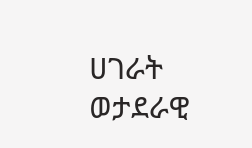ሀገራት ወታደራዊ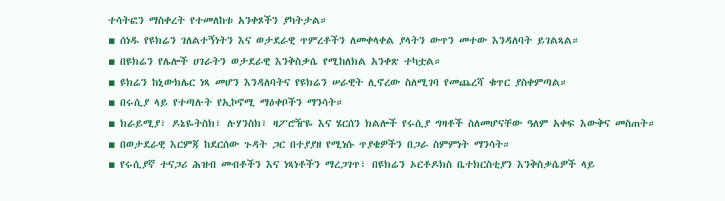ተሳትፎን ማስቀረት የተመለከቱ አንቀጾችን ያካትታል።
▪ ሰነዱ የዩክሬን ገለልተኝነትን እና ወታደራዊ ጥምረቶችን ለመቀላቀል ያላትን ውጥን መተው እንዳለባት ይገልጻል።
▪ በዩክሬን የሌሎች ሀገራትን ወታደራዊ እንቅስቃሴ የሚከለክል አንቀጽ ተካቷል።
▪ ዩክሬን ከኒውክሌር ነጻ መሆን እንዳለባትና የዩክሬን ሠራዊት ሊኖረው ስለሚገባ የመጨረሻ ቁጥር ያስቀምጣል።
▪ በሩሲያ ላይ የተጣሉት የኢኮኖሚ ማዕቀቦችን ማንሳት።
▪ ክራይሚያ፣ ዶኔዬትስክ፣ ሉሃንስክ፣ ዛፖሮዥዬ እና ሄርሰን ክልሎች የሩሲያ ግዛቶች ስለመሆናቸው ዓለም አቀፍ እውቅና መስጠት።
▪ በወታደራዊ እርምጃ ከደርሰው ጉዳት ጋር በተያያዘ የሚነሱ ጥያቄዎችን በጋራ ስምምነት ማንሳት።
▪ የሩሲያኛ ተናጋሪ ሕዝብ መብቶችን እና ነጻነቶችን ማረጋገጥ፣ በዩክሬን ኦርቶዶክስ ቤተክርስቲያን እንቅስቃሴዎች ላይ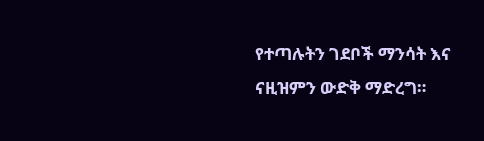የተጣሉትን ገደቦች ማንሳት እና ናዚዝምን ውድቅ ማድረግ።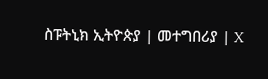ስፑትኒክ ኢትዮጵያ | መተግበሪያ | X